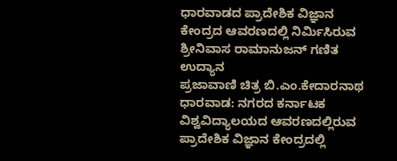ಧಾರವಾಡದ ಪ್ರಾದೇಶಿಕ ವಿಜ್ಞಾನ ಕೇಂದ್ರದ ಆವರಣದಲ್ಲಿ ನಿರ್ಮಿಸಿರುವ ಶ್ರೀನಿವಾಸ ರಾಮಾನುಜನ್ ಗಣಿತ ಉದ್ಯಾನ
ಪ್ರಜಾವಾಣಿ ಚಿತ್ರ ಬಿ.ಎಂ.ಕೇದಾರನಾಥ
ಧಾರವಾಡ: ನಗರದ ಕರ್ನಾಟಕ ವಿಶ್ವವಿದ್ಯಾಲಯದ ಆವರಣದಲ್ಲಿರುವ ಪ್ರಾದೇಶಿಕ ವಿಜ್ಞಾನ ಕೇಂದ್ರದಲ್ಲಿ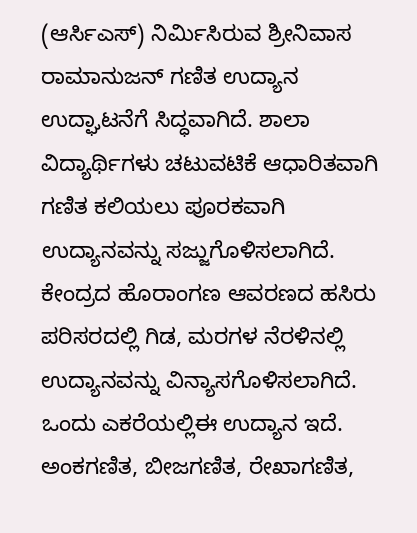(ಆರ್ಸಿಎಸ್) ನಿರ್ಮಿಸಿರುವ ಶ್ರೀನಿವಾಸ ರಾಮಾನುಜನ್ ಗಣಿತ ಉದ್ಯಾನ ಉದ್ಘಾಟನೆಗೆ ಸಿದ್ಧವಾಗಿದೆ. ಶಾಲಾ ವಿದ್ಯಾರ್ಥಿಗಳು ಚಟುವಟಿಕೆ ಆಧಾರಿತವಾಗಿ ಗಣಿತ ಕಲಿಯಲು ಪೂರಕವಾಗಿ ಉದ್ಯಾನವನ್ನು ಸಜ್ಜುಗೊಳಿಸಲಾಗಿದೆ.
ಕೇಂದ್ರದ ಹೊರಾಂಗಣ ಆವರಣದ ಹಸಿರು ಪರಿಸರದಲ್ಲಿ ಗಿಡ, ಮರಗಳ ನೆರಳಿನಲ್ಲಿ ಉದ್ಯಾನವನ್ನು ವಿನ್ಯಾಸಗೊಳಿಸಲಾಗಿದೆ. ಒಂದು ಎಕರೆಯಲ್ಲಿಈ ಉದ್ಯಾನ ಇದೆ. ಅಂಕಗಣಿತ, ಬೀಜಗಣಿತ, ರೇಖಾಗಣಿತ,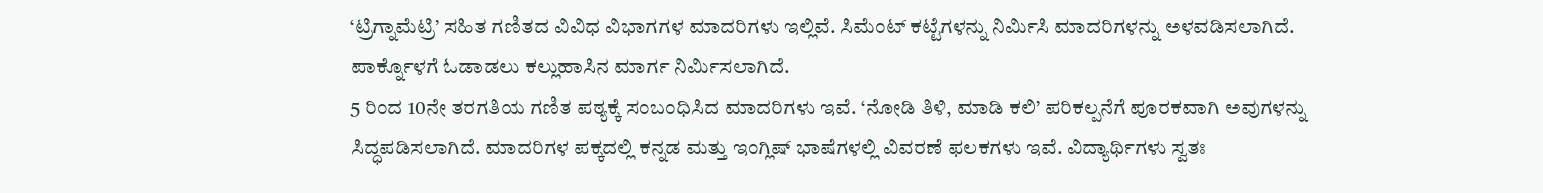‘ಟ್ರಿಗ್ನಾಮೆಟ್ರಿ’ ಸಹಿತ ಗಣಿತದ ವಿವಿಧ ವಿಭಾಗಗಳ ಮಾದರಿಗಳು ಇಲ್ಲಿವೆ. ಸಿಮೆಂಟ್ ಕಟ್ಟೆಗಳನ್ನು ನಿರ್ಮಿಸಿ ಮಾದರಿಗಳನ್ನು ಅಳವಡಿಸಲಾಗಿದೆ. ಪಾರ್ಕ್ನೊಳಗೆ ಓಡಾಡಲು ಕಲ್ಲುಹಾಸಿನ ಮಾರ್ಗ ನಿರ್ಮಿಸಲಾಗಿದೆ.
5 ರಿಂದ 10ನೇ ತರಗತಿಯ ಗಣಿತ ಪಠ್ಯಕ್ಕೆ ಸಂಬಂಧಿಸಿದ ಮಾದರಿಗಳು ಇವೆ. ‘ನೋಡಿ ತಿಳಿ, ಮಾಡಿ ಕಲಿ’ ಪರಿಕಲ್ಪನೆಗೆ ಪೂರಕವಾಗಿ ಅವುಗಳನ್ನು ಸಿದ್ಧಪಡಿಸಲಾಗಿದೆ. ಮಾದರಿಗಳ ಪಕ್ಕದಲ್ಲಿ ಕನ್ನಡ ಮತ್ತು ಇಂಗ್ಲಿಷ್ ಭಾಷೆಗಳಲ್ಲಿ ವಿವರಣೆ ಫಲಕಗಳು ಇವೆ. ವಿದ್ಯಾರ್ಥಿಗಳು ಸ್ವತಃ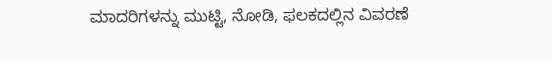ಮಾದರಿಗಳನ್ನು ಮುಟ್ಟಿ, ನೋಡಿ, ಫಲಕದಲ್ಲಿನ ವಿವರಣೆ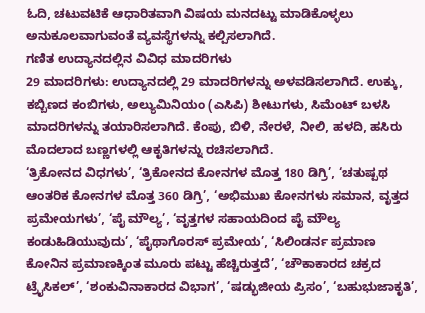ಓದಿ, ಚಟುವಟಿಕೆ ಆಧಾರಿತವಾಗಿ ವಿಷಯ ಮನದಟ್ಟು ಮಾಡಿಕೊಳ್ಳಲು ಅನುಕೂಲವಾಗುವಂತೆ ವ್ಯವಸ್ಥೆಗಳನ್ನು ಕಲ್ಪಿಸಲಾಗಿದೆ.
ಗಣಿತ ಉದ್ಯಾನದಲ್ಲಿನ ವಿವಿಧ ಮಾದರಿಗಳು
29 ಮಾದರಿಗಳು: ಉದ್ಯಾನದಲ್ಲಿ 29 ಮಾದರಿಗಳನ್ನು ಅಳವಡಿಸಲಾಗಿದೆ. ಉಕ್ಕು, ಕಬ್ಬಿಣದ ಕಂಬಿಗಳು, ಅಲ್ಯುಮಿನಿಯಂ (ಎಸಿಪಿ) ಶೀಟುಗಳು, ಸಿಮೆಂಟ್ ಬಳಸಿ ಮಾದರಿಗಳನ್ನು ತಯಾರಿಸಲಾಗಿದೆ. ಕೆಂಪು, ಬಿಳಿ, ನೇರಳೆ, ನೀಲಿ, ಹಳದಿ, ಹಸಿರು ಮೊದಲಾದ ಬಣ್ಣಗಳಲ್ಲಿ ಆಕೃತಿಗಳನ್ನು ರಚಿಸಲಾಗಿದೆ.
‘ತ್ರಿಕೋನದ ವಿಧಗಳು’, ‘ತ್ರಿಕೋನದ ಕೋನಗಳ ಮೊತ್ತ 180 ಡಿಗ್ರಿ’, ‘ಚತುಷ್ಪಥ ಆಂತರಿಕ ಕೋನಗಳ ಮೊತ್ತ 360 ಡಿಗ್ರಿ’, ‘ಅಭಿಮುಖ ಕೋನಗಳು ಸಮಾನ, ವೃತ್ತದ ಪ್ರಮೇಯಗಳು’, ‘ಪೈ ಮೌಲ್ಯ’, ‘ವೃತ್ತಗಳ ಸಹಾಯದಿಂದ ಪೈ ಮೌಲ್ಯ ಕಂಡುಹಿಡಿಯುವುದು’, ‘ಪೈಥಾಗೊರಸ್ ಪ್ರಮೇಯ’, ‘ಸಿಲಿಂಡರ್ನ ಪ್ರಮಾಣ ಕೋನಿನ ಪ್ರಮಾಣಕ್ಕಿಂತ ಮೂರು ಪಟ್ಟು ಹೆಚ್ಚಿರುತ್ತದೆ’, ‘ಚೌಕಾಕಾರದ ಚಕ್ರದ ಟ್ರೈಸಿಕಲ್’, ‘ಶಂಕುವಿನಾಕಾರದ ವಿಭಾಗ’, ‘ಷಡ್ಭುಜೀಯ ಪ್ರಿಸಂ’, ‘ಬಹುಭುಜಾಕೃತಿ’,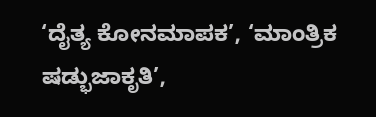‘ದೈತ್ಯ ಕೋನಮಾಪಕ’, ‘ಮಾಂತ್ರಿಕ ಷಡ್ಭುಜಾಕೃತಿ’,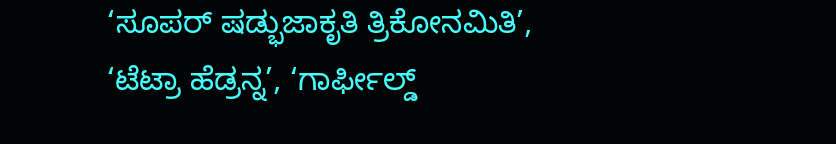‘ಸೂಪರ್ ಷಡ್ಭುಜಾಕೃತಿ ತ್ರಿಕೋನಮಿತಿ’, ‘ಟೆಟ್ರಾ ಹೆಡ್ರನ್ನ’, ‘ಗಾರ್ಫೀಲ್ಡ್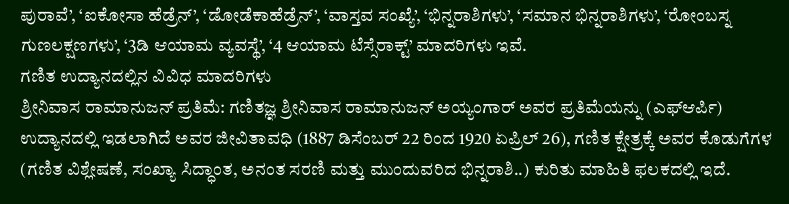ಪುರಾವೆ’, ‘ಐಕೋಸಾ ಹೆಡ್ರೆನ್’, ‘ಡೋಡೆಕಾಹೆಡ್ರೆನ್’, ‘ವಾಸ್ತವ ಸಂಖ್ಯೆ’, ‘ಭಿನ್ನರಾಶಿಗಳು’, ‘ಸಮಾನ ಭಿನ್ನರಾಶಿಗಳು’, ‘ರೋಂಬಸ್ನ ಗುಣಲಕ್ಷಣಗಳು’, ‘3ಡಿ ಆಯಾಮ ವ್ಯವಸ್ಥೆ’, ‘4 ಆಯಾಮ ಟೆಸ್ಸೆರಾಕ್ಟ್’ ಮಾದರಿಗಳು ಇವೆ.
ಗಣಿತ ಉದ್ಯಾನದಲ್ಲಿನ ವಿವಿಧ ಮಾದರಿಗಳು
ಶ್ರೀನಿವಾಸ ರಾಮಾನುಜನ್ ಪ್ರತಿಮೆ: ಗಣಿತಜ್ಞ ಶ್ರೀನಿವಾಸ ರಾಮಾನುಜನ್ ಅಯ್ಯಂಗಾರ್ ಅವರ ಪ್ರತಿಮೆಯನ್ನು (ಎಫ್ಆರ್ಪಿ) ಉದ್ಯಾನದಲ್ಲಿ ಇಡಲಾಗಿದೆ ಅವರ ಜೀವಿತಾವಧಿ (1887 ಡಿಸೆಂಬರ್ 22 ರಿಂದ 1920 ಏಪ್ರಿಲ್ 26), ಗಣಿತ ಕ್ಷೇತ್ರಕ್ಕೆ ಅವರ ಕೊಡುಗೆಗಳ (ಗಣಿತ ವಿಶ್ಲೇಷಣೆ, ಸಂಖ್ಯಾ ಸಿದ್ಧಾಂತ, ಅನಂತ ಸರಣಿ ಮತ್ತು ಮುಂದುವರಿದ ಭಿನ್ನರಾಶಿ..) ಕುರಿತು ಮಾಹಿತಿ ಫಲಕದಲ್ಲಿ ಇದೆ.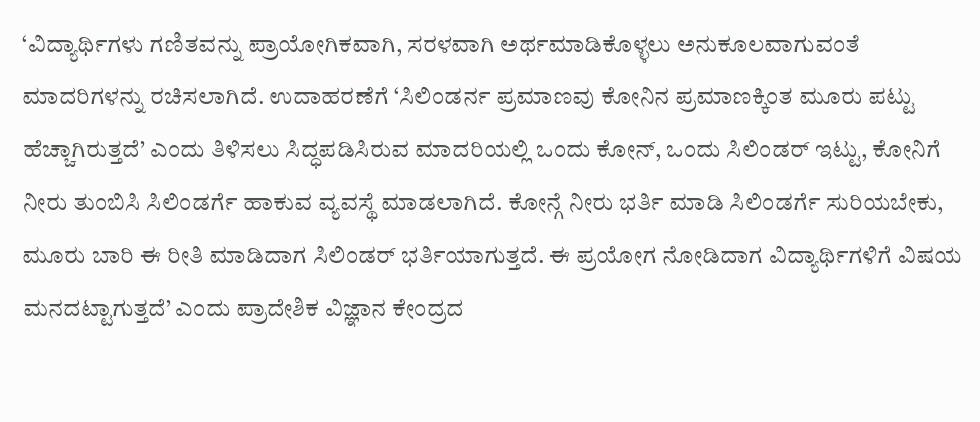‘ವಿದ್ಯಾರ್ಥಿಗಳು ಗಣಿತವನ್ನು ಪ್ರಾಯೋಗಿಕವಾಗಿ, ಸರಳವಾಗಿ ಅರ್ಥಮಾಡಿಕೊಳ್ಳಲು ಅನುಕೂಲವಾಗುವಂತೆ ಮಾದರಿಗಳನ್ನು ರಚಿಸಲಾಗಿದೆ. ಉದಾಹರಣೆಗೆ ‘ಸಿಲಿಂಡರ್ನ ಪ್ರಮಾಣವು ಕೋನಿನ ಪ್ರಮಾಣಕ್ಕಿಂತ ಮೂರು ಪಟ್ಟು ಹೆಚ್ಚಾಗಿರುತ್ತದೆ’ ಎಂದು ತಿಳಿಸಲು ಸಿದ್ಧಪಡಿಸಿರುವ ಮಾದರಿಯಲ್ಲಿ ಒಂದು ಕೋನ್, ಒಂದು ಸಿಲಿಂಡರ್ ಇಟ್ಟು, ಕೋನಿಗೆ ನೀರು ತುಂಬಿಸಿ ಸಿಲಿಂಡರ್ಗೆ ಹಾಕುವ ವ್ಯವಸ್ಥೆ ಮಾಡಲಾಗಿದೆ. ಕೋನ್ಗೆ ನೀರು ಭರ್ತಿ ಮಾಡಿ ಸಿಲಿಂಡರ್ಗೆ ಸುರಿಯಬೇಕು, ಮೂರು ಬಾರಿ ಈ ರೀತಿ ಮಾಡಿದಾಗ ಸಿಲಿಂಡರ್ ಭರ್ತಿಯಾಗುತ್ತದೆ. ಈ ಪ್ರಯೋಗ ನೋಡಿದಾಗ ವಿದ್ಯಾರ್ಥಿಗಳಿಗೆ ವಿಷಯ ಮನದಟ್ಟಾಗುತ್ತದೆ’ ಎಂದು ಪ್ರಾದೇಶಿಕ ವಿಜ್ಞಾನ ಕೇಂದ್ರದ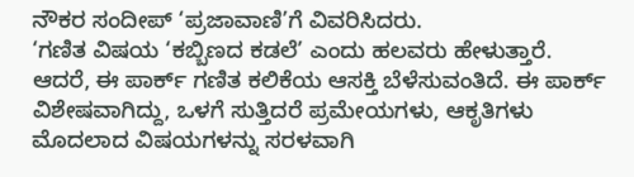ನೌಕರ ಸಂದೀಪ್ ‘ಪ್ರಜಾವಾಣಿ’ಗೆ ವಿವರಿಸಿದರು.
‘ಗಣಿತ ವಿಷಯ ‘ಕಬ್ಬಿಣದ ಕಡಲೆ’ ಎಂದು ಹಲವರು ಹೇಳುತ್ತಾರೆ. ಆದರೆ, ಈ ಪಾರ್ಕ್ ಗಣಿತ ಕಲಿಕೆಯ ಆಸಕ್ತಿ ಬೆಳೆಸುವಂತಿದೆ. ಈ ಪಾರ್ಕ್ ವಿಶೇಷವಾಗಿದ್ದು, ಒಳಗೆ ಸುತ್ತಿದರೆ ಪ್ರಮೇಯಗಳು, ಆಕೃತಿಗಳು ಮೊದಲಾದ ವಿಷಯಗಳನ್ನು ಸರಳವಾಗಿ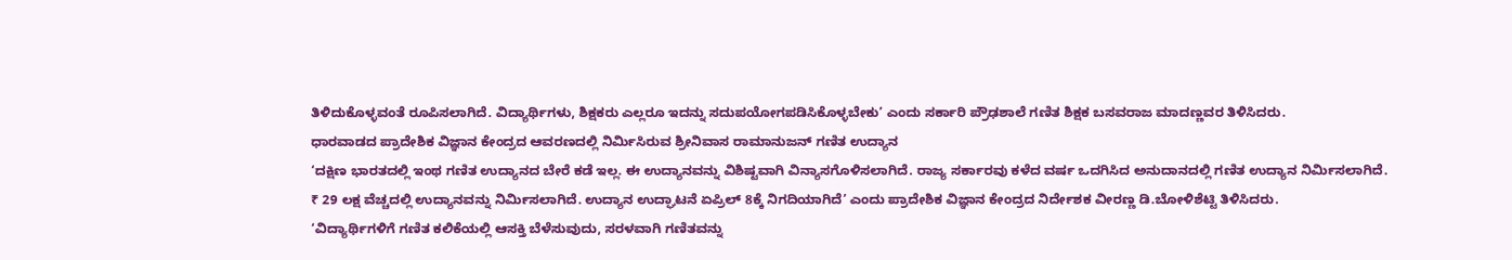ತಿಳಿದುಕೊಳ್ಳವಂತೆ ರೂಪಿಸಲಾಗಿದೆ. ವಿದ್ಯಾರ್ಥಿಗಳು, ಶಿಕ್ಷಕರು ಎಲ್ಲರೂ ಇದನ್ನು ಸದುಪಯೋಗಪಡಿಸಿಕೊಳ್ಳಬೇಕು’ ಎಂದು ಸರ್ಕಾರಿ ಪ್ರೌಢಶಾಲೆ ಗಣಿತ ಶಿಕ್ಷಕ ಬಸವರಾಜ ಮಾದಣ್ಣವರ ತಿಳಿಸಿದರು.
ಧಾರವಾಡದ ಪ್ರಾದೇಶಿಕ ವಿಜ್ಞಾನ ಕೇಂದ್ರದ ಆವರಣದಲ್ಲಿ ನಿರ್ಮಿಸಿರುವ ಶ್ರೀನಿವಾಸ ರಾಮಾನುಜನ್ ಗಣಿತ ಉದ್ಯಾನ
‘ದಕ್ಷಿಣ ಭಾರತದಲ್ಲಿ ಇಂಥ ಗಣಿತ ಉದ್ಯಾನದ ಬೇರೆ ಕಡೆ ಇಲ್ಲ. ಈ ಉದ್ಯಾನವನ್ನು ವಿಶಿಷ್ಟವಾಗಿ ವಿನ್ಯಾಸಗೊಳಿಸಲಾಗಿದೆ. ರಾಜ್ಯ ಸರ್ಕಾರವು ಕಳೆದ ವರ್ಷ ಒದಗಿಸಿದ ಅನುದಾನದಲ್ಲಿ ಗಣಿತ ಉದ್ಯಾನ ನಿರ್ಮಿಸಲಾಗಿದೆ. ₹ 29 ಲಕ್ಷ ವೆಚ್ಚದಲ್ಲಿ ಉದ್ಯಾನವನ್ನು ನಿರ್ಮಿಸಲಾಗಿದೆ. ಉದ್ಯಾನ ಉದ್ಘಾಟನೆ ಏಪ್ರಿಲ್ 8ಕ್ಕೆ ನಿಗದಿಯಾಗಿದೆ’ ಎಂದು ಪ್ರಾದೇಶಿಕ ವಿಜ್ಞಾನ ಕೇಂದ್ರದ ನಿರ್ದೇಶಕ ವೀರಣ್ಣ ಡಿ.ಬೋಳಿಶೆಟ್ಟಿ ತಿಳಿಸಿದರು.
‘ವಿದ್ಯಾರ್ಥಿಗಳಿಗೆ ಗಣಿತ ಕಲಿಕೆಯಲ್ಲಿ ಆಸಕ್ತಿ ಬೆಳೆಸುವುದು, ಸರಳವಾಗಿ ಗಣಿತವನ್ನು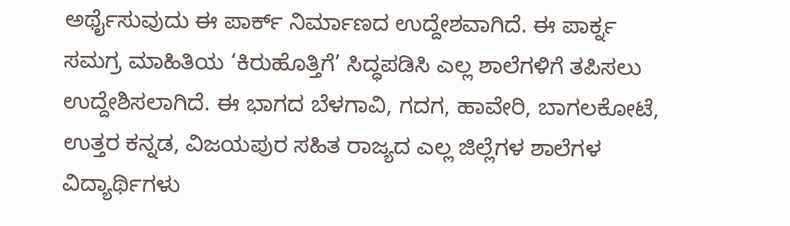ಅರ್ಥೈಸುವುದು ಈ ಪಾರ್ಕ್ ನಿರ್ಮಾಣದ ಉದ್ದೇಶವಾಗಿದೆ. ಈ ಪಾರ್ಕ್ನ ಸಮಗ್ರ ಮಾಹಿತಿಯ ‘ಕಿರುಹೊತ್ತಿಗೆ’ ಸಿದ್ಧಪಡಿಸಿ ಎಲ್ಲ ಶಾಲೆಗಳಿಗೆ ತಪಿಸಲು ಉದ್ದೇಶಿಸಲಾಗಿದೆ. ಈ ಭಾಗದ ಬೆಳಗಾವಿ, ಗದಗ, ಹಾವೇರಿ, ಬಾಗಲಕೋಟೆ, ಉತ್ತರ ಕನ್ನಡ, ವಿಜಯಪುರ ಸಹಿತ ರಾಜ್ಯದ ಎಲ್ಲ ಜಿಲ್ಲೆಗಳ ಶಾಲೆಗಳ ವಿದ್ಯಾರ್ಥಿಗಳು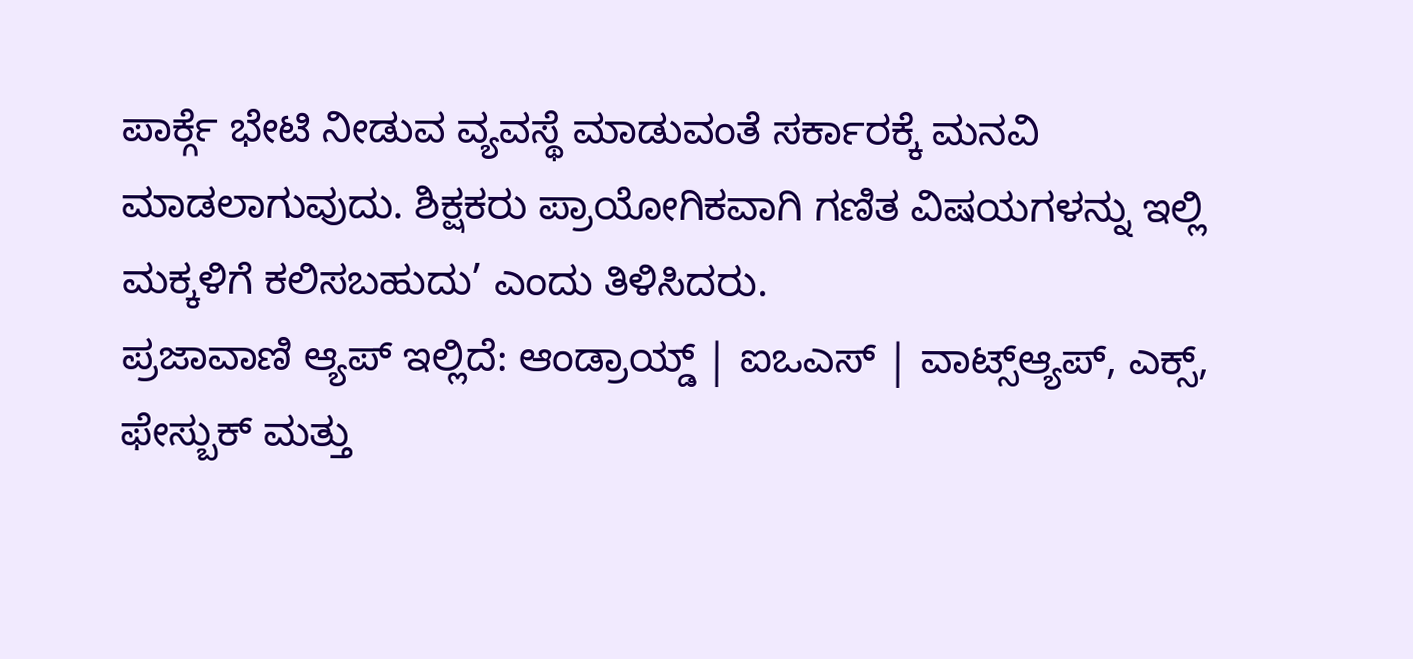ಪಾರ್ಕ್ಗೆ ಭೇಟಿ ನೀಡುವ ವ್ಯವಸ್ಥೆ ಮಾಡುವಂತೆ ಸರ್ಕಾರಕ್ಕೆ ಮನವಿ ಮಾಡಲಾಗುವುದು. ಶಿಕ್ಷಕರು ಪ್ರಾಯೋಗಿಕವಾಗಿ ಗಣಿತ ವಿಷಯಗಳನ್ನು ಇಲ್ಲಿ ಮಕ್ಕಳಿಗೆ ಕಲಿಸಬಹುದು’ ಎಂದು ತಿಳಿಸಿದರು.
ಪ್ರಜಾವಾಣಿ ಆ್ಯಪ್ ಇಲ್ಲಿದೆ: ಆಂಡ್ರಾಯ್ಡ್ | ಐಒಎಸ್ | ವಾಟ್ಸ್ಆ್ಯಪ್, ಎಕ್ಸ್, ಫೇಸ್ಬುಕ್ ಮತ್ತು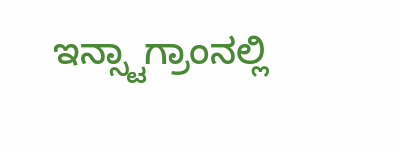ಇನ್ಸ್ಟಾಗ್ರಾಂನಲ್ಲಿ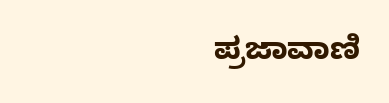ಪ್ರಜಾವಾಣಿ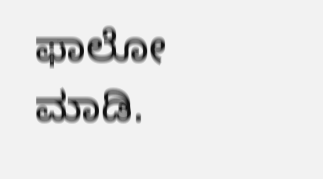ಫಾಲೋ ಮಾಡಿ.